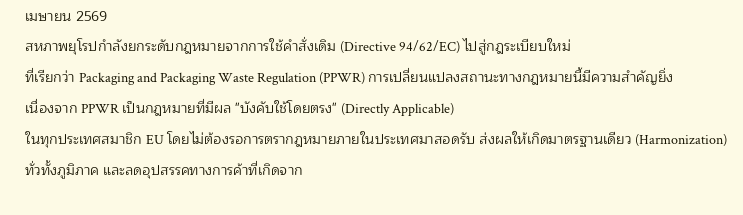เมษายน 2569
สหภาพยุโรปกำลังยกระดับกฎหมายจากการใช้คำสั่งเดิม (Directive 94/62/EC) ไปสู่กฎระเบียบใหม่
ที่เรียกว่า Packaging and Packaging Waste Regulation (PPWR) การเปลี่ยนแปลงสถานะทางกฎหมายนี้มีความสำคัญยิ่ง
เนื่องจาก PPWR เป็นกฎหมายที่มีผล "บังคับใช้โดยตรง" (Directly Applicable)
ในทุกประเทศสมาชิก EU โดยไม่ต้องรอการตรากฎหมายภายในประเทศมาสอดรับ ส่งผลให้เกิดมาตรฐานเดียว (Harmonization)
ทั่วทั้งภูมิภาค และลดอุปสรรคทางการค้าที่เกิดจาก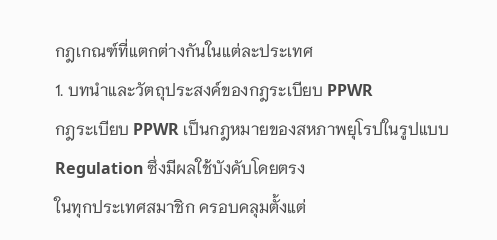กฎเกณฑ์ที่แตกต่างกันในแต่ละประเทศ
1. บทนำและวัตถุประสงค์ของกฎระเบียบ PPWR
กฎระเบียบ PPWR เป็นกฎหมายของสหภาพยุโรปในรูปแบบ Regulation ซึ่งมีผลใช้บังคับโดยตรง
ในทุกประเทศสมาชิก ครอบคลุมตั้งแต่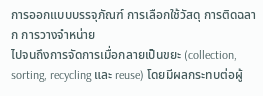การออกแบบบรรจุภัณฑ์ การเลือกใช้วัสดุ การติดฉลาก การวางจำหน่าย
ไปจนถึงการจัดการเมื่อกลายเป็นขยะ (collection, sorting, recycling และ reuse) โดยมีผลกระทบต่อผู้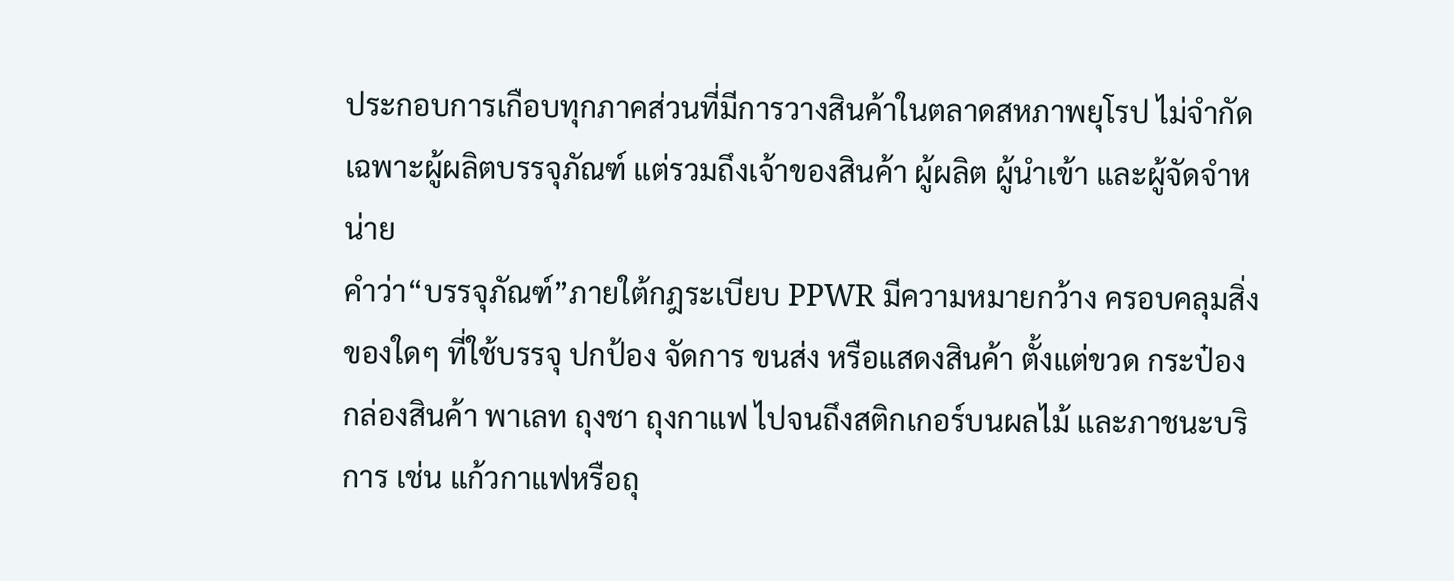ประกอบการเกือบทุกภาคส่วนที่มีการวางสินค้าในตลาดสหภาพยุโรป ไม่จำกัดเฉพาะผู้ผลิตบรรจุภัณฑ์ แต่รวมถึงเจ้าของสินค้า ผู้ผลิต ผู้นำเข้า และผู้จัดจำหน่าย
คำว่า“บรรจุภัณฑ์”ภายใต้กฎระเบียบ PPWR มีความหมายกว้าง ครอบคลุมสิ่งของใดๆ ที่ใช้บรรจุ ปกป้อง จัดการ ขนส่ง หรือแสดงสินค้า ตั้งแต่ขวด กระป๋อง กล่องสินค้า พาเลท ถุงชา ถุงกาแฟ ไปจนถึงสติกเกอร์บนผลไม้ และภาชนะบริการ เช่น แก้วกาแฟหรือถุ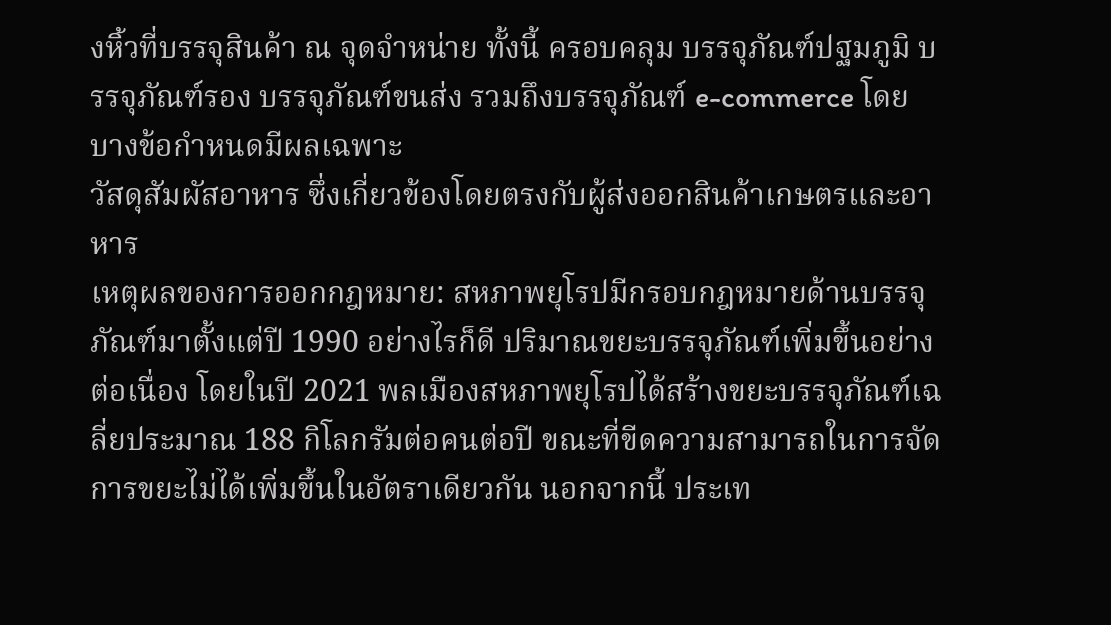งหิ้วที่บรรจุสินค้า ณ จุดจำหน่าย ทั้งนี้ ครอบคลุม บรรจุภัณฑ์ปฐมภูมิ บรรจุภัณฑ์รอง บรรจุภัณฑ์ขนส่ง รวมถึงบรรจุภัณฑ์ e-commerce โดยบางข้อกำหนดมีผลเฉพาะ
วัสดุสัมผัสอาหาร ซึ่งเกี่ยวข้องโดยตรงกับผู้ส่งออกสินค้าเกษตรและอาหาร
เหตุผลของการออกกฎหมาย: สหภาพยุโรปมีกรอบกฎหมายด้านบรรจุภัณฑ์มาตั้งแต่ปี 1990 อย่างไรก็ดี ปริมาณขยะบรรจุภัณฑ์เพิ่มขึ้นอย่างต่อเนื่อง โดยในปี 2021 พลเมืองสหภาพยุโรปได้สร้างขยะบรรจุภัณฑ์เฉลี่ยประมาณ 188 กิโลกรัมต่อคนต่อปี ขณะที่ขีดความสามารถในการจัดการขยะไม่ได้เพิ่มขึ้นในอัตราเดียวกัน นอกจากนี้ ประเท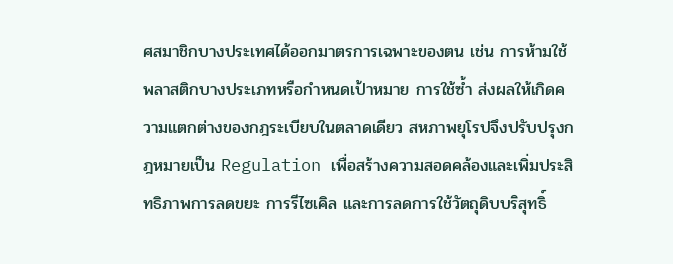ศสมาชิกบางประเทศได้ออกมาตรการเฉพาะของตน เช่น การห้ามใช้พลาสติกบางประเภทหรือกำหนดเป้าหมาย การใช้ซ้ำ ส่งผลให้เกิดความแตกต่างของกฎระเบียบในตลาดเดียว สหภาพยุโรปจึงปรับปรุงกฎหมายเป็น Regulation เพื่อสร้างความสอดคล้องและเพิ่มประสิทธิภาพการลดขยะ การรีไซเคิล และการลดการใช้วัตถุดิบบริสุทธิ์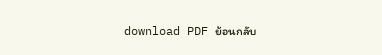download PDF ย้อนกลับ